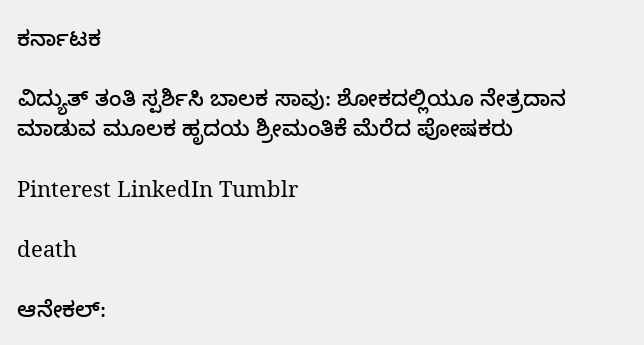ಕರ್ನಾಟಕ

ವಿದ್ಯುತ್ ತಂತಿ ಸ್ಪರ್ಶಿಸಿ ಬಾಲಕ ಸಾವು: ಶೋಕದಲ್ಲಿಯೂ ನೇತ್ರದಾನ ಮಾಡುವ ಮೂಲಕ ಹೃದಯ ಶ್ರೀಮಂತಿಕೆ ಮೆರೆದ ಪೋಷಕರು

Pinterest LinkedIn Tumblr

death

ಆನೇಕಲ್: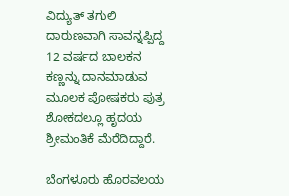ವಿದ್ಯುತ್ ತಗುಲಿ ದಾರುಣವಾಗಿ ಸಾವನ್ನಪ್ಪಿದ್ದ 12 ವರ್ಷದ ಬಾಲಕನ ಕಣ್ಣನ್ನು ದಾನಮಾಡುವ ಮೂಲಕ ಪೋಷಕರು ಪುತ್ರ ಶೋಕದಲ್ಲೂ ಹೃದಯ ಶ್ರೀಮಂತಿಕೆ ಮೆರೆದಿದ್ದಾರೆ.

ಬೆಂಗಳೂರು ಹೊರವಲಯ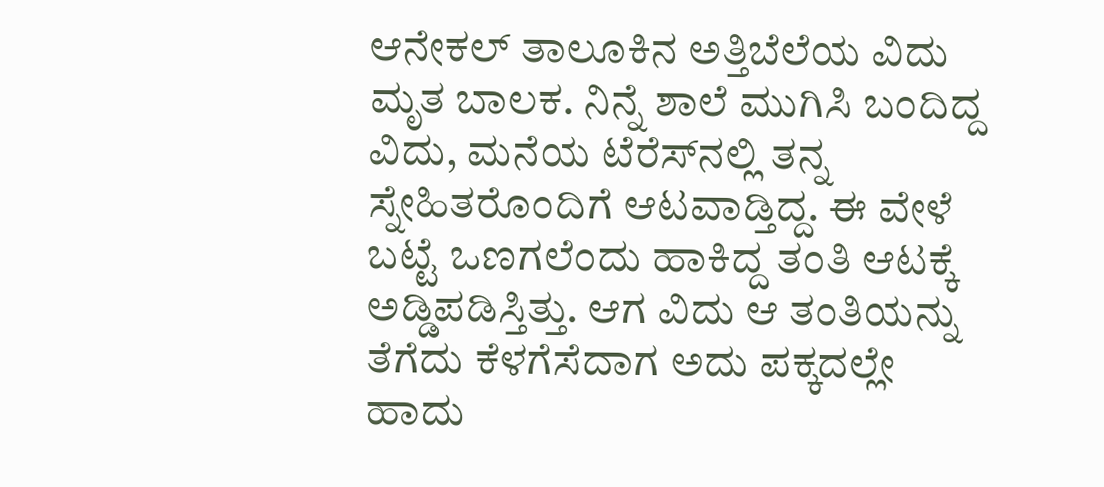ಆನೇಕಲ್ ತಾಲೂಕಿನ ಅತ್ತಿಬೆಲೆಯ ವಿದು ಮೃತ ಬಾಲಕ. ನಿನ್ನೆ ಶಾಲೆ ಮುಗಿಸಿ ಬಂದಿದ್ದ ವಿದು, ಮನೆಯ ಟೆರೆಸ್‍ನಲ್ಲಿ ತನ್ನ ಸ್ನೇಹಿತರೊಂದಿಗೆ ಆಟವಾಡ್ತಿದ್ದ. ಈ ವೇಳೆ ಬಟ್ಟೆ ಒಣಗಲೆಂದು ಹಾಕಿದ್ದ ತಂತಿ ಆಟಕ್ಕೆ ಅಡ್ಡಿಪಡಿಸ್ತಿತ್ತು. ಆಗ ವಿದು ಆ ತಂತಿಯನ್ನು ತೆಗೆದು ಕೆಳಗೆಸೆದಾಗ ಅದು ಪಕ್ಕದಲ್ಲೇ ಹಾದು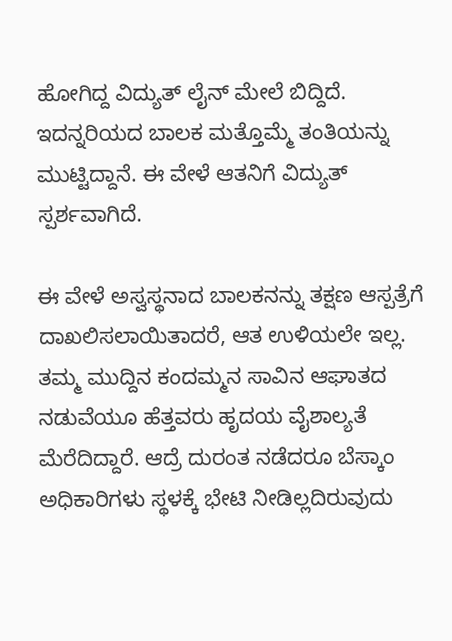ಹೋಗಿದ್ದ ವಿದ್ಯುತ್ ಲೈನ್ ಮೇಲೆ ಬಿದ್ದಿದೆ. ಇದನ್ನರಿಯದ ಬಾಲಕ ಮತ್ತೊಮ್ಮೆ ತಂತಿಯನ್ನು ಮುಟ್ಟಿದ್ದಾನೆ. ಈ ವೇಳೆ ಆತನಿಗೆ ವಿದ್ಯುತ್ ಸ್ಪರ್ಶವಾಗಿದೆ.

ಈ ವೇಳೆ ಅಸ್ವಸ್ಥನಾದ ಬಾಲಕನನ್ನು ತಕ್ಷಣ ಆಸ್ಪತ್ರೆಗೆ ದಾಖಲಿಸಲಾಯಿತಾದರೆ, ಆತ ಉಳಿಯಲೇ ಇಲ್ಲ. ತಮ್ಮ ಮುದ್ದಿನ ಕಂದಮ್ಮನ ಸಾವಿನ ಆಘಾತದ ನಡುವೆಯೂ ಹೆತ್ತವರು ಹೃದಯ ವೈಶಾಲ್ಯತೆ ಮೆರೆದಿದ್ದಾರೆ. ಆದ್ರೆ ದುರಂತ ನಡೆದರೂ ಬೆಸ್ಕಾಂ ಅಧಿಕಾರಿಗಳು ಸ್ಥಳಕ್ಕೆ ಭೇಟಿ ನೀಡಿಲ್ಲದಿರುವುದು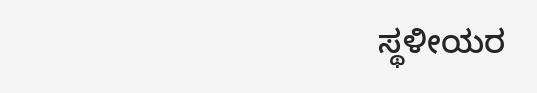ಸ್ಥಳೀಯರ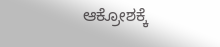ಆಕ್ರೋಶಕ್ಕೆ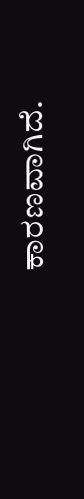ಕಾರಣವಾಗಿದೆ.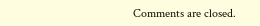Comments are closed.